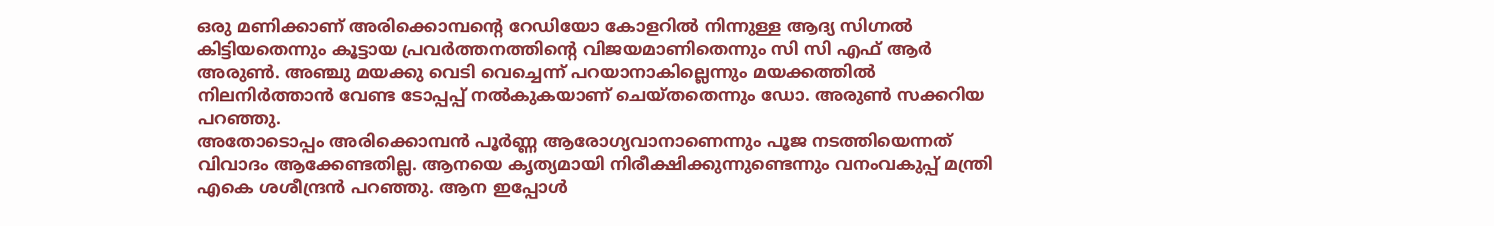ഒരു മണിക്കാണ് അരിക്കൊമ്പന്റെ റേഡിയോ കോളറിൽ നിന്നുള്ള ആദ്യ സിഗ്നൽ കിട്ടിയതെന്നും കൂട്ടായ പ്രവർത്തനത്തിന്റെ വിജയമാണിതെന്നും സി സി എഫ് ആർ അരുൺ. അഞ്ചു മയക്കു വെടി വെച്ചെന്ന് പറയാനാകില്ലെന്നും മയക്കത്തിൽ നിലനിർത്താൻ വേണ്ട ടോപ്പപ്പ് നൽകുകയാണ് ചെയ്തതെന്നും ഡോ. അരുൺ സക്കറിയ പറഞ്ഞു.
അതോടൊപ്പം അരിക്കൊമ്പൻ പൂർണ്ണ ആരോഗ്യവാനാണെന്നും പൂജ നടത്തിയെന്നത് വിവാദം ആക്കേണ്ടതില്ല. ആനയെ കൃത്യമായി നിരീക്ഷിക്കുന്നുണ്ടെന്നും വനംവകുപ്പ് മന്ത്രി എകെ ശശീന്ദ്രൻ പറഞ്ഞു. ആന ഇപ്പോൾ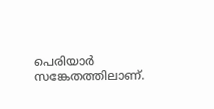പെരിയാർ സങ്കേതത്തിലാണ്.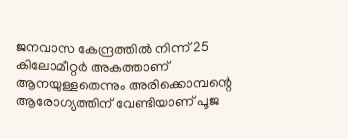ജനവാസ കേന്ദ്രത്തിൽ നിന്ന് 25 കിലോമീറ്റർ അകത്താണ് ആനയുള്ളതെന്നും അരിക്കൊമ്പന്റെ ആരോഗ്യത്തിന് വേണ്ടിയാണ് പൂജ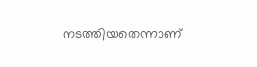നടത്തിയതെന്നാണ്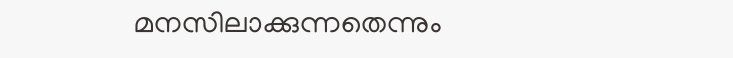മനസിലാക്കുന്നതെന്നും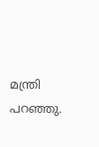മന്ത്രി പറഞ്ഞു.